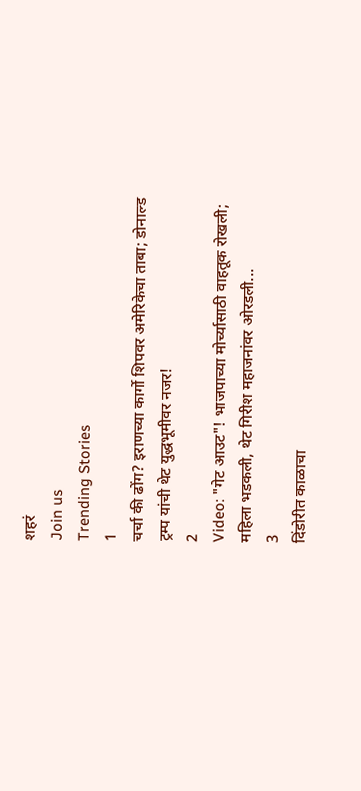शहरं
Join us
Trending Stories
1
चर्चा की ढोंग? इराणच्या कार्गो शिपवर अमेरिकेचा ताबा; डोनाल्ड ट्रम्प यांची थेट युद्धभूमीवर नजर!
2
Video: "गेट आउट"! भाजपाच्या मोर्च्यासाठी वाहतूक रोखली; महिला भडकली, थेट गिरीश महाजनांवर ओरडली...
3
दिंडोरीत काळाचा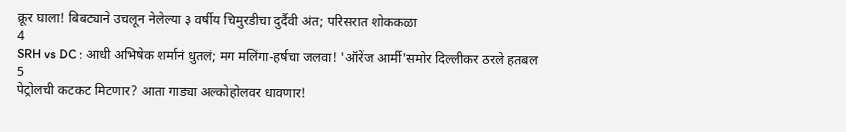क्रूर घाला! बिबट्याने उचलून नेलेल्या ३ वर्षीय चिमुरडीचा दुर्दैवी अंत; परिसरात शोककळा
4
SRH vs DC : आधी अभिषेक शर्मानं धुतलं; मग मलिंगा-हर्षचा जलवा! 'ऑरेंज आर्मी'समोर दिल्लीकर ठरले हतबल
5
पेट्रोलची कटकट मिटणार? आता गाड्या अल्कोहोलवर धावणार!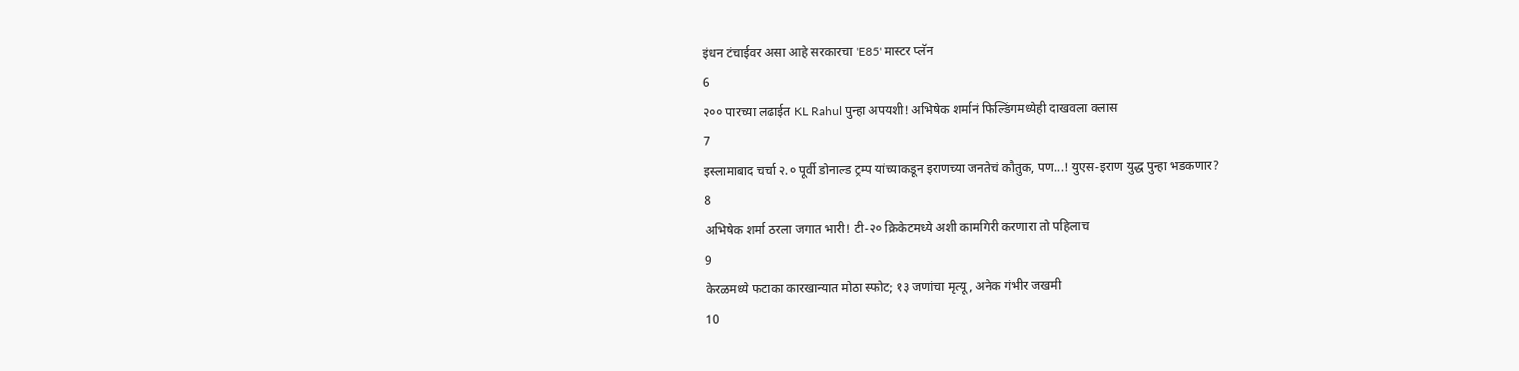इंधन टंचाईवर असा आहे सरकारचा 'E85' मास्टर प्लॅन
6
२०० पारच्या लढाईत KL Rahul पुन्हा अपयशी! अभिषेक शर्मानं फिल्डिंगमध्येही दाखवला क्लास
7
इस्लामाबाद चर्चा २.० पूर्वी डोनाल्ड ट्रम्प यांच्याकडून इराणच्या जनतेचं कौतुक, पण...! युएस-इराण युद्ध पुन्हा भडकणार?
8
अभिषेक शर्मा ठरला जगात भारी! टी-२० क्रिकेटमध्ये अशी कामगिरी करणारा तो पहिलाच
9
केरळमध्ये फटाका कारखान्यात मोठा स्फोट; १३ जणांचा मृत्यू, अनेक गंभीर जखमी
10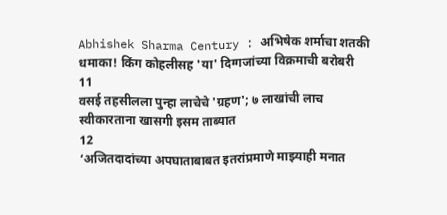Abhishek Sharma Century : अभिषेक शर्माचा शतकी धमाका! किंग कोहलीसह 'या' दिग्गजांच्या विक्रमाची बरोबरी
11
वसई तहसीलला पुन्हा लाचेचे 'ग्रहण'; ७ लाखांची लाच स्वीकारताना खासगी इसम ताब्यात
12
‘अजितदादांच्या अपघाताबाबत इतरांप्रमाणे माझ्याही मनात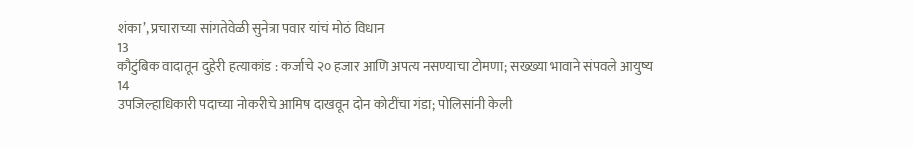शंका’, प्रचाराच्या सांगतेवेळी सुनेत्रा पवार यांचं मोठं विधान
13
कौटुंबिक वादातून दुहेरी हत्याकांड : कर्जाचे २० हजार आणि अपत्य नसण्याचा टोमणा; सख्ख्या भावाने संपवले आयुष्य
14
उपजिल्हाधिकारी पदाच्या नोकरीचे आमिष दाखवून दोन कोटींचा गंडा; पोलिसांनी केली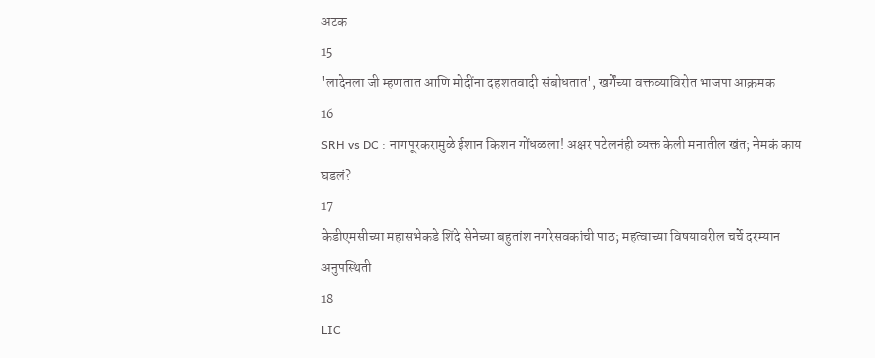अटक
15
'लादेनला जी म्हणतात आणि मोदींना दहशतवादी संबोधतात', खर्गेंच्या वक्तव्याविरोत भाजपा आक्रमक
16
SRH vs DC : नागपूरकरामुळे ईशान किशन गोंधळला! अक्षर पटेलनंही व्यक्त केली मनातील खंत; नेमकं काय घडलं?
17
केडीएमसीच्या महासभेकडे शिंदे सेनेच्या बहुतांश नगरेसवकांची पाठ; महत्वाच्या विषयावरील चर्चे दरम्यान अनुपस्थिती
18
LIC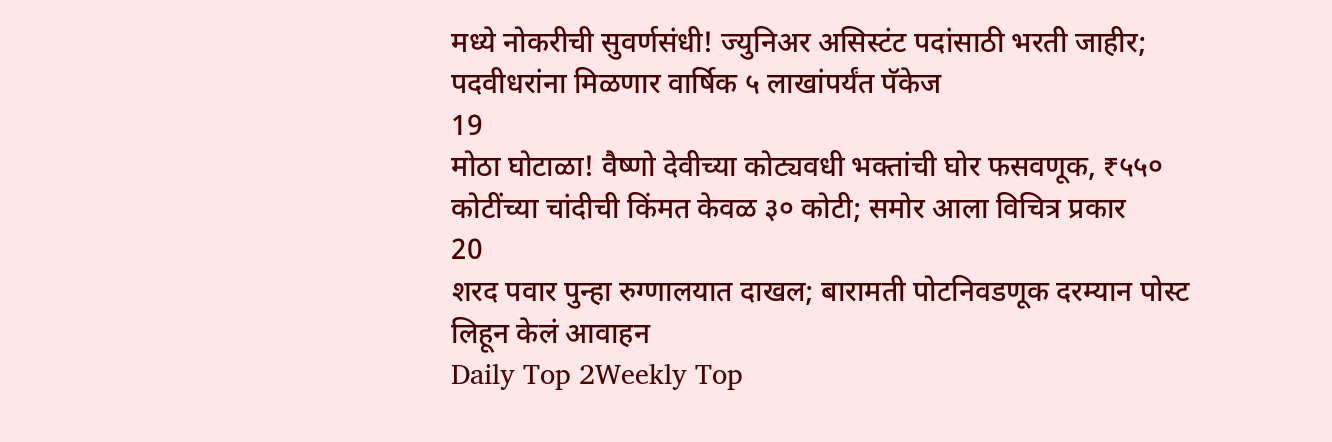मध्ये नोकरीची सुवर्णसंधी! ज्युनिअर असिस्टंट पदांसाठी भरती जाहीर; पदवीधरांना मिळणार वार्षिक ५ लाखांपर्यंत पॅकेज
19
मोठा घोटाळा! वैष्णो देवीच्या कोट्यवधी भक्तांची घोर फसवणूक, ₹५५० कोटींच्या चांदीची किंमत केवळ ३० कोटी; समोर आला विचित्र प्रकार
20
शरद पवार पुन्हा रुग्णालयात दाखल; बारामती पोटनिवडणूक दरम्यान पोस्ट लिहून केलं आवाहन
Daily Top 2Weekly Top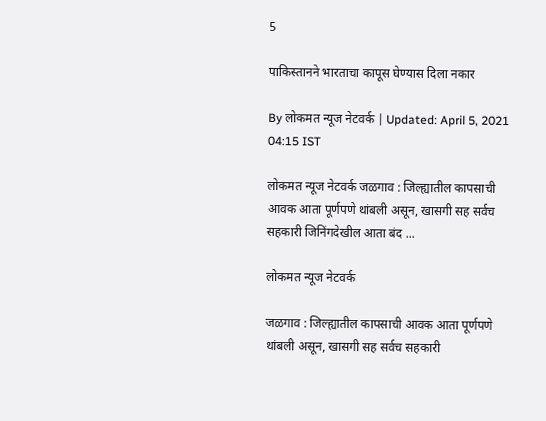5

पाकिस्तानने भारताचा कापूस घेण्यास दिला नकार

By लोकमत न्यूज नेटवर्क | Updated: April 5, 2021 04:15 IST

लोकमत न्यूज नेटवर्क जळगाव : जिल्ह्यातील कापसाची आवक आता पूर्णपणे थांबली असून, खासगी सह सर्वच सहकारी जिनिंगदेखील आता बंद ...

लोकमत न्यूज नेटवर्क

जळगाव : जिल्ह्यातील कापसाची आवक आता पूर्णपणे थांबली असून, खासगी सह सर्वच सहकारी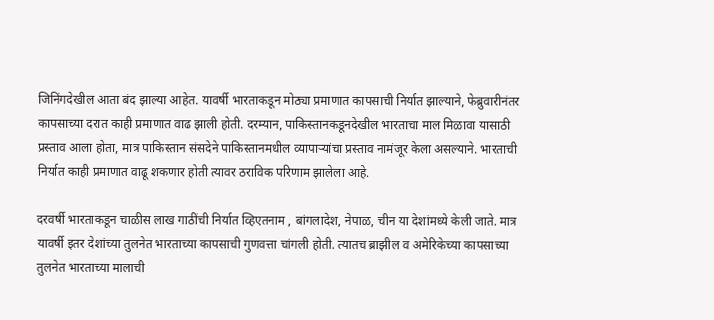जिनिंगदेखील आता बंद झाल्या आहेत. यावर्षी भारताकडून मोठ्या प्रमाणात कापसाची निर्यात झाल्याने, फेब्रुवारीनंतर कापसाच्या दरात काही प्रमाणात वाढ झाली होती. दरम्यान, पाकिस्तानकडूनदेखील भारताचा माल मिळावा यासाठी प्रस्ताव आला होता, मात्र पाकिस्तान संसदेने पाकिस्तानमधील व्यापाऱ्यांचा प्रस्ताव नामंजूर केला असल्याने. भारताची निर्यात काही प्रमाणात वाढू शकणार होती त्यावर ठराविक परिणाम झालेला आहे.

दरवर्षी भारताकडून चाळीस लाख गाठींची निर्यात व्हिएतनाम , बांगलादेश, नेपाळ, चीन या देशांमध्ये केली जाते. मात्र यावर्षी इतर देशांच्या तुलनेत भारताच्या कापसाची गुणवत्ता चांगली होती. त्यातच ब्राझील व अमेरिकेच्या कापसाच्या तुलनेत भारताच्या मालाची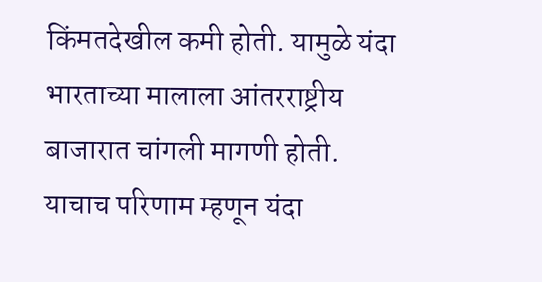किंमतदेखील कमी होती. यामुळे यंदा भारताच्या मालाला आंतरराष्ट्रीय बाजारात चांगली मागणी होती. याचाच परिणाम म्हणून यंदा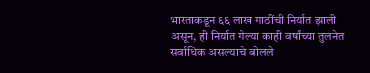भारताकडून ६६ लाख गाठींची निर्यात झाली असून, ही निर्यात गेल्या काही वर्षांच्या तुलनेत सर्वाधिक असल्याचे बोलले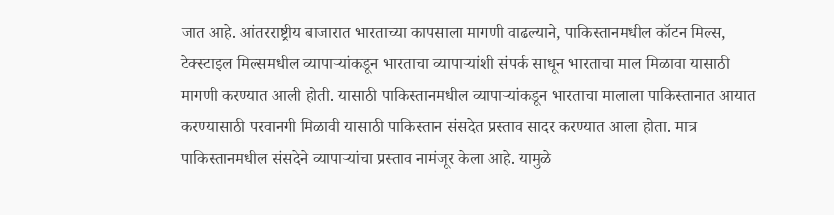जात आहे. आंतरराष्ट्रीय बाजारात भारताच्या कापसाला मागणी वाढल्याने, पाकिस्तानमधील कॉटन मिल्स, टेक्स्टाइल मिल्समधील व्यापाऱ्यांकडून भारताचा व्यापाऱ्यांशी संपर्क साधून भारताचा माल मिळावा यासाठी मागणी करण्यात आली होती. यासाठी पाकिस्तानमधील व्यापाऱ्यांकडून भारताचा मालाला पाकिस्तानात आयात करण्यासाठी परवानगी मिळावी यासाठी पाकिस्तान संसदेत प्रस्ताव सादर करण्यात आला होता. मात्र पाकिस्तानमधील संसदेने व्यापाऱ्यांचा प्रस्ताव नामंजूर केला आहे. यामुळे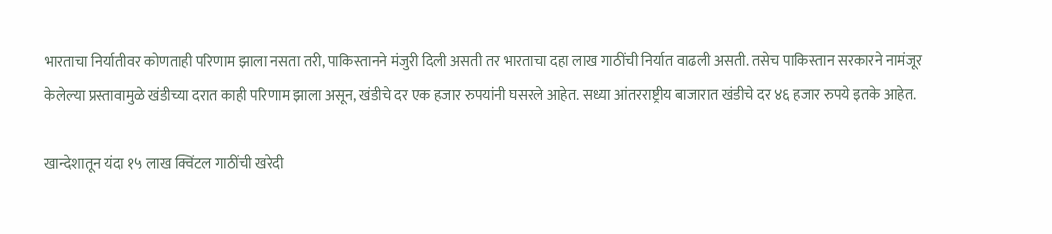भारताचा निर्यातीवर कोणताही परिणाम झाला नसता तरी, पाकिस्तानने मंजुरी दिली असती तर भारताचा दहा लाख गाठींची निर्यात वाढली असती. तसेच पाकिस्तान सरकारने नामंजूर केलेल्या प्रस्तावामुळे खंडीच्या दरात काही परिणाम झाला असून, खंडीचे दर एक हजार रुपयांनी घसरले आहेत. सध्या आंतरराष्ट्रीय बाजारात खंडीचे दर ४६ हजार रुपये इतके आहेत.

खान्देशातून यंदा १५ लाख क्विंटल गाठींची खरेदी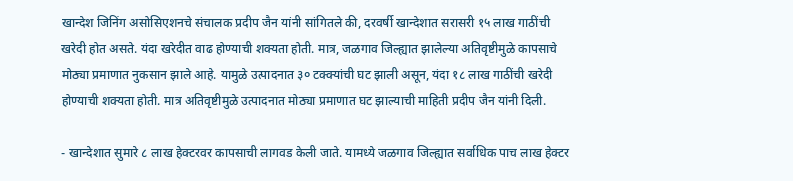खान्देश जिनिंग असोसिएशनचे संचालक प्रदीप जैन यांनी सांगितले की, दरवर्षी खान्देशात सरासरी १५ लाख गाठींची खरेदी होत असते. यंदा खरेदीत वाढ होण्याची शक्यता होती. मात्र, जळगाव जिल्ह्यात झालेल्या अतिवृष्टीमुळे कापसाचे मोठ्या प्रमाणात नुकसान झाले आहे. यामुळे उत्पादनात ३० टक्क्यांची घट झाली असून, यंदा १८ लाख गाठींची खरेदी होण्याची शक्यता होती. मात्र अतिवृष्टीमुळे उत्पादनात मोठ्या प्रमाणात घट झाल्याची माहिती प्रदीप जैन यांनी दिली.

- खान्देशात सुमारे ८ लाख हेक्टरवर कापसाची लागवड केली जाते. यामध्ये जळगाव जिल्ह्यात सर्वाधिक पाच लाख हेक्टर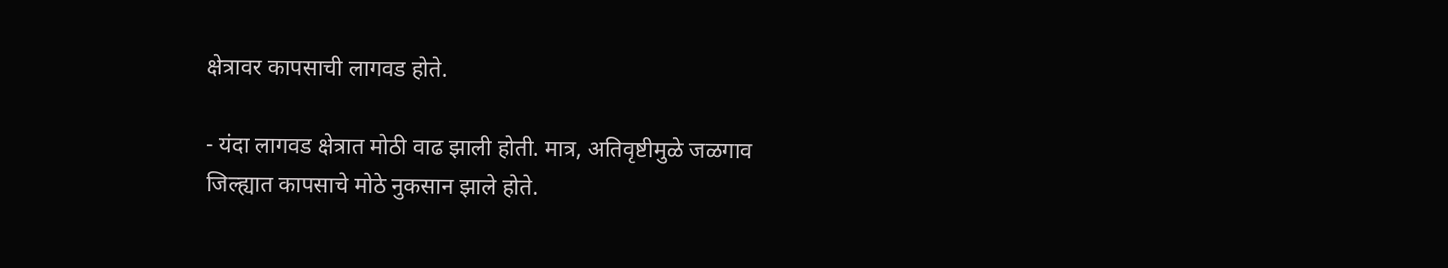क्षेत्रावर कापसाची लागवड होते.

- यंदा लागवड क्षेत्रात मोठी वाढ झाली होती. मात्र, अतिवृष्टीमुळे जळगाव जिल्ह्यात कापसाचे मोठे नुकसान झाले होते.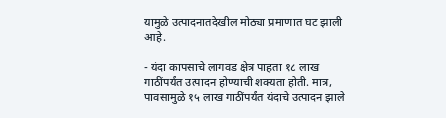यामुळे उत्पादनातदेखील मोठ्या प्रमाणात घट झाली आहे.

- यंदा कापसाचे लागवड क्षेत्र पाहता १८ लाख गाठींपर्यंत उत्पादन होण्याची शक्यता होती. मात्र, पावसामुळे १५ लाख गाठींपर्यंत यंदाचे उत्पादन झाले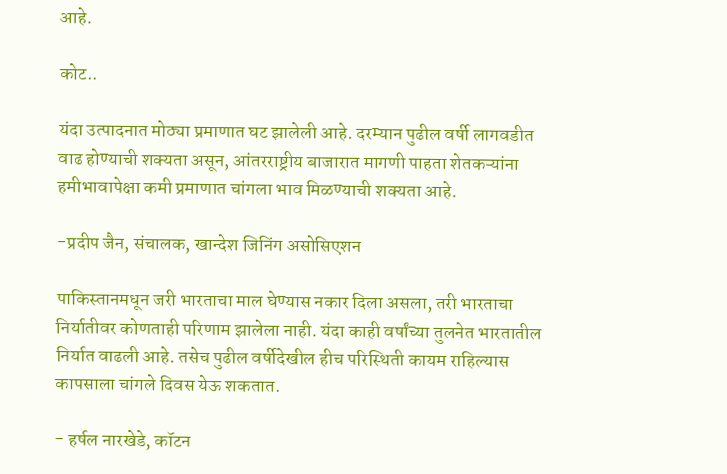आहे.

कोट..

यंदा उत्पादनात मोठ्या प्रमाणात घट झालेली आहे. दरम्यान पुढील वर्षी लागवडीत वाढ होण्याची शक्यता असून, आंतरराष्ट्रीय बाजारात मागणी पाहता शेतकऱ्यांना हमीभावापेक्षा कमी प्रमाणात चांगला भाव मिळण्याची शक्यता आहे.

-प्रदीप जैन, संचालक, खान्देश जिनिंग असोसिएशन

पाकिस्तानमधून जरी भारताचा माल घेण्यास नकार दिला असला, तरी भारताचा निर्यातीवर कोणताही परिणाम झालेला नाही. यंदा काही वर्षांच्या तुलनेत भारतातील निर्यात वाढली आहे. तसेच पुढील वर्षीदेखील हीच परिस्थिती कायम राहिल्यास कापसाला चांगले दिवस येऊ शकतात.

- हर्षल नारखेडे, कॉटन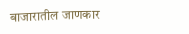बाजारातील जाणकार